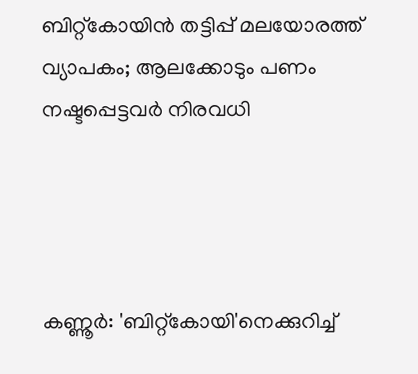ബിറ്റ്‌കോയിൻ തട്ടിപ്പ് മലയോരത്ത് വ്യാപകം; ആലക്കോടും പണം നഷ്ടപ്പെട്ടവർ നിരവധി




കണ്ണൂര്‍: 'ബിറ്റ്കോയി'നെക്കുറിച്ച്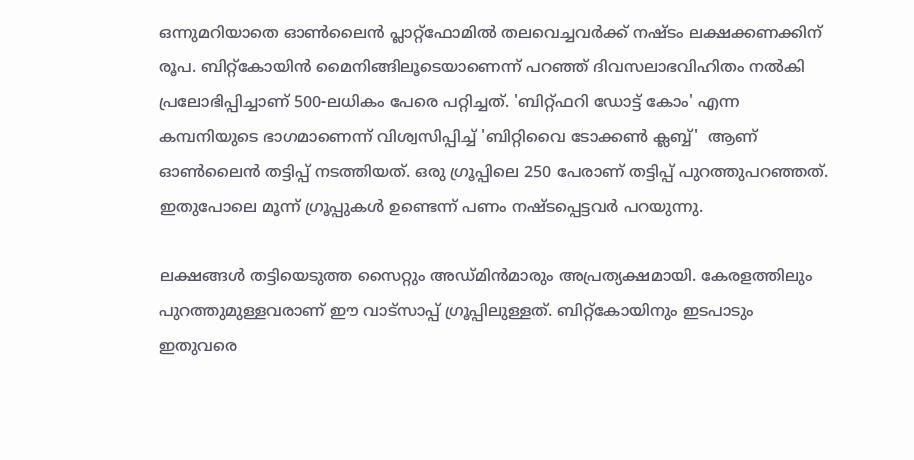ഒന്നുമറിയാതെ ഓണ്‍ലൈന്‍ പ്ലാറ്റ്ഫോമില്‍ തലവെച്ചവര്‍ക്ക് നഷ്ടം ലക്ഷക്കണക്കിന് രൂപ. ബിറ്റ്‌കോയിന്‍ മൈനിങ്ങിലൂടെയാണെന്ന് പറഞ്ഞ് ദിവസലാഭവിഹിതം നല്‍കി പ്രലോഭിപ്പിച്ചാണ് 500-ലധികം പേരെ പറ്റിച്ചത്. 'ബിറ്റ്ഫറി ഡോട്ട് കോം' എന്ന കമ്പനിയുടെ ഭാഗമാണെന്ന് വിശ്വസിപ്പിച്ച് 'ബിറ്റിവൈ ടോക്കണ്‍ ക്ലബ്ബ്'  ആണ് ഓണ്‍ലൈന്‍ തട്ടിപ്പ് നടത്തിയത്. ഒരു ഗ്രൂപ്പിലെ 250 പേരാണ് തട്ടിപ്പ് പുറത്തുപറഞ്ഞത്. ഇതുപോലെ മൂന്ന് ഗ്രൂപ്പുകള്‍ ഉണ്ടെന്ന് പണം നഷ്ടപ്പെട്ടവര്‍ പറയുന്നു.

ലക്ഷങ്ങള്‍ തട്ടിയെടുത്ത സൈറ്റും അഡ്മിന്‍മാരും അപ്രത്യക്ഷമായി. കേരളത്തിലും പുറത്തുമുള്ളവരാണ് ഈ വാട്‌സാപ്പ് ഗ്രൂപ്പിലുള്ളത്. ബിറ്റ്കോയിനും ഇടപാടും ഇതുവരെ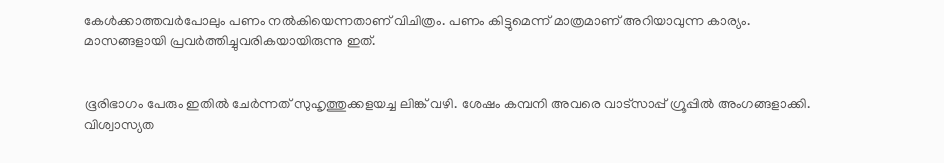കേള്‍ക്കാത്തവര്‍പോലും പണം നല്‍കിയെന്നതാണ് വിചിത്രം. പണം കിട്ടുമെന്ന് മാത്രമാണ് അറിയാവുന്ന കാര്യം. മാസങ്ങളായി പ്രവര്‍ത്തിച്ചുവരികയായിരുന്നു ഇത്.


ഭൂരിഭാഗം പേരും ഇതില്‍ ചേര്‍ന്നത് സുഹൃത്തുക്കളയച്ച ലിങ്ക് വഴി. ശേഷം കമ്പനി അവരെ വാട്‌സാപ്പ് ഗ്രൂപ്പില്‍ അംഗങ്ങളാക്കി. വിശ്വാസ്യത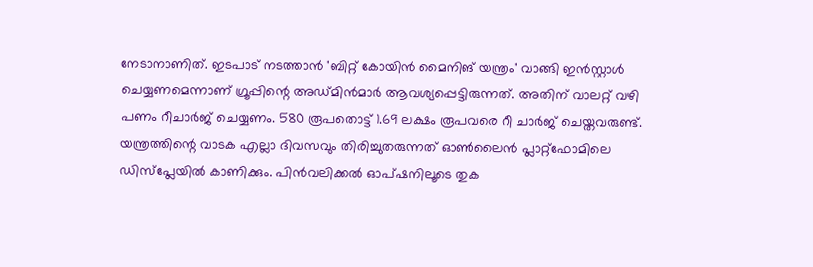നേടാനാണിത്. ഇടപാട് നടത്താന്‍ 'ബിറ്റ് കോയിന്‍ മൈനിങ് യന്ത്രം' വാങ്ങി ഇന്‍സ്റ്റാള്‍ ചെയ്യണമെന്നാണ് ഗ്രൂപ്പിന്റെ അഡ്മിന്‍മാര്‍ ആവശ്യപ്പെട്ടിരുന്നത്. അതിന് വാലറ്റ് വഴി പണം റീചാര്‍ജ് ചെയ്യണം. 580 രൂപതൊട്ട് 1.69 ലക്ഷം രൂപവരെ റീ ചാര്‍ജ് ചെയ്തവരുണ്ട്. യന്ത്രത്തിന്റെ വാടക എല്ലാ ദിവസവും തിരിച്ചുതരുന്നത് ഓണ്‍ലൈന്‍ പ്ലാറ്റ്‌ഫോമിലെ ഡിസ്പ്ലേയില്‍ കാണിക്കും. പിന്‍വലിക്കല്‍ ഓപ്ഷനിലൂടെ തുക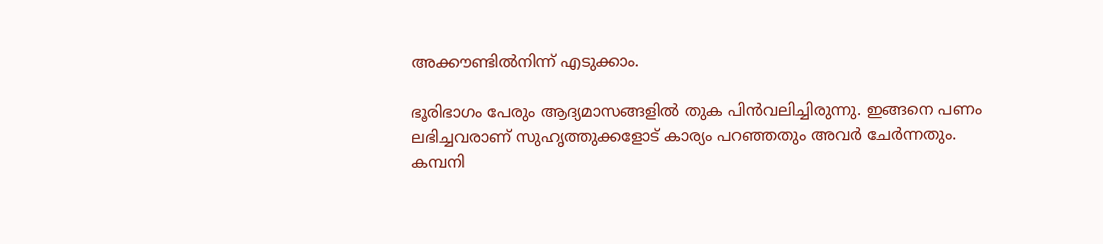അക്കൗണ്ടില്‍നിന്ന് എടുക്കാം.

ഭൂരിഭാഗം പേരും ആദ്യമാസങ്ങളില്‍ തുക പിന്‍വലിച്ചിരുന്നു. ഇങ്ങനെ പണം ലഭിച്ചവരാണ് സുഹൃത്തുക്കളോട് കാര്യം പറഞ്ഞതും അവര്‍ ചേര്‍ന്നതും. കമ്പനി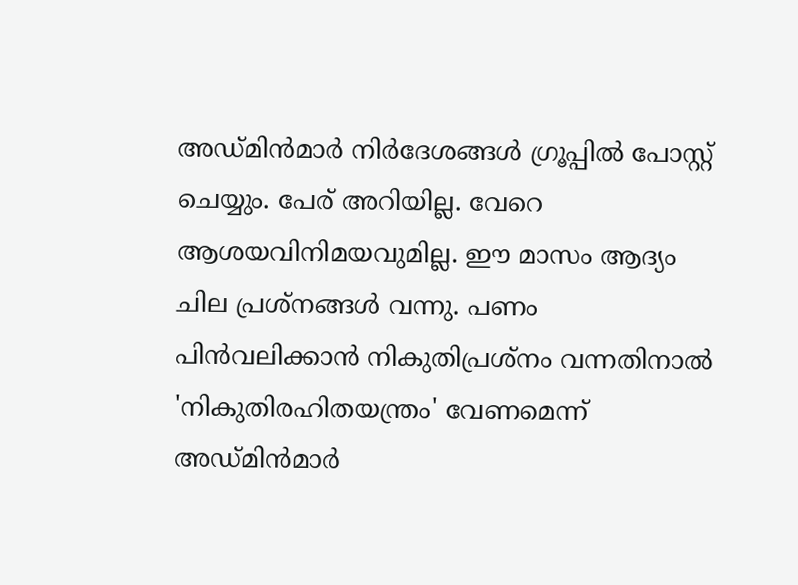അഡ്മിന്‍മാര്‍ നിര്‍ദേശങ്ങള്‍ ഗ്രൂപ്പില്‍ പോസ്റ്റ് ചെയ്യും. പേര് അറിയില്ല. വേറെ ആശയവിനിമയവുമില്ല. ഈ മാസം ആദ്യം ചില പ്രശ്നങ്ങള്‍ വന്നു. പണം പിന്‍വലിക്കാന്‍ നികുതിപ്രശ്നം വന്നതിനാല്‍ 'നികുതിരഹിതയന്ത്രം' വേണമെന്ന് അഡ്മിന്‍മാര്‍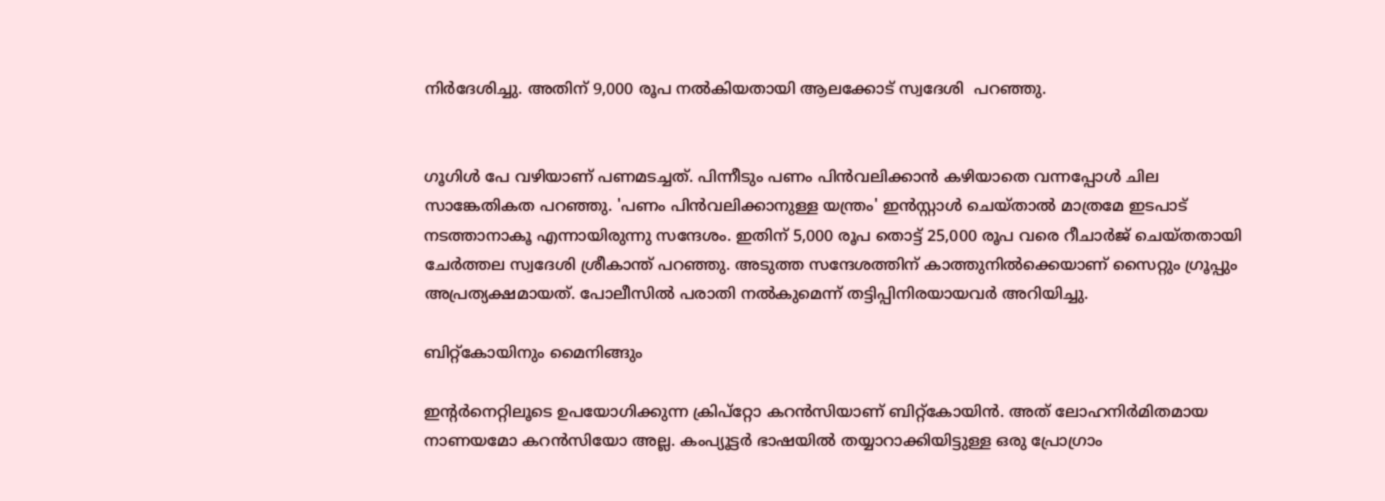നിര്‍ദേശിച്ചു. അതിന് 9,000 രൂപ നല്‍കിയതായി ആലക്കോട് സ്വദേശി  പറഞ്ഞു.


ഗൂഗിള്‍ പേ വഴിയാണ് പണമടച്ചത്. പിന്നീടും പണം പിന്‍വലിക്കാന്‍ കഴിയാതെ വന്നപ്പോള്‍ ചില സാങ്കേതികത പറഞ്ഞു. 'പണം പിന്‍വലിക്കാനുള്ള യന്ത്രം' ഇന്‍സ്റ്റാള്‍ ചെയ്താല്‍ മാത്രമേ ഇടപാട് നടത്താനാകൂ എന്നായിരുന്നു സന്ദേശം. ഇതിന് 5,000 രൂപ തൊട്ട് 25,000 രൂപ വരെ റീചാര്‍ജ് ചെയ്തതായി ചേര്‍ത്തല സ്വദേശി ശ്രീകാന്ത് പറഞ്ഞു. അടുത്ത സന്ദേശത്തിന് കാത്തുനില്‍ക്കെയാണ് സൈറ്റും ഗ്രൂപ്പും അപ്രത്യക്ഷമായത്. പോലീസില്‍ പരാതി നല്‍കുമെന്ന് തട്ടിപ്പിനിരയായവര്‍ അറിയിച്ചു.

ബിറ്റ്കോയിനും മൈനിങ്ങും

ഇന്റര്‍നെറ്റിലൂടെ ഉപയോഗിക്കുന്ന ക്രിപ്റ്റോ കറന്‍സിയാണ് ബിറ്റ്‌കോയിന്‍. അത് ലോഹനിര്‍മിതമായ നാണയമോ കറന്‍സിയോ അല്ല. കംപ്യൂട്ടര്‍ ഭാഷയില്‍ തയ്യാറാക്കിയിട്ടുള്ള ഒരു പ്രോഗ്രാം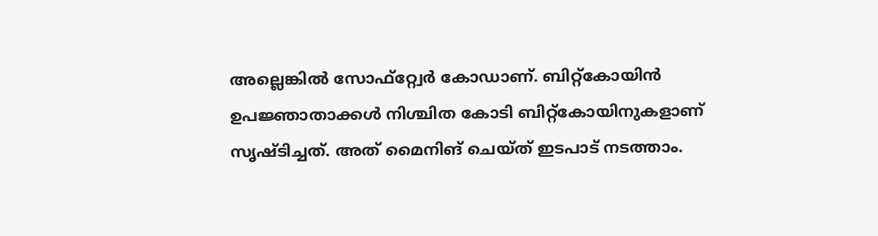അല്ലെങ്കില്‍ സോഫ്റ്റ്വേര്‍ കോഡാണ്. ബിറ്റ്കോയിന്‍ ഉപജ്ഞാതാക്കള്‍ നിശ്ചിത കോടി ബിറ്റ്‌കോയിനുകളാണ് സൃഷ്ടിച്ചത്. അത് മൈനിങ് ചെയ്ത് ഇടപാട് നടത്താം.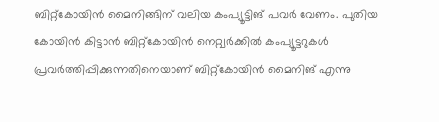ബിറ്റ്‌കോയിന്‍ മൈനിങ്ങിന് വലിയ കംപ്യൂട്ടിങ് പവര്‍ വേണം. പുതിയ കോയിന്‍ കിട്ടാന്‍ ബിറ്റ്‌കോയിന്‍ നെറ്റ്വര്‍ക്കില്‍ കംപ്യൂട്ടറുകള്‍ പ്രവര്‍ത്തിപ്പിക്കുന്നതിനെയാണ് ബിറ്റ്‌കോയിന്‍ മൈനിങ് എന്നു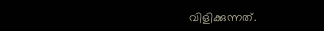വിളിക്കുന്നത്.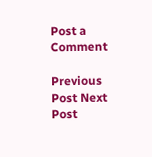Post a Comment

Previous Post Next Post